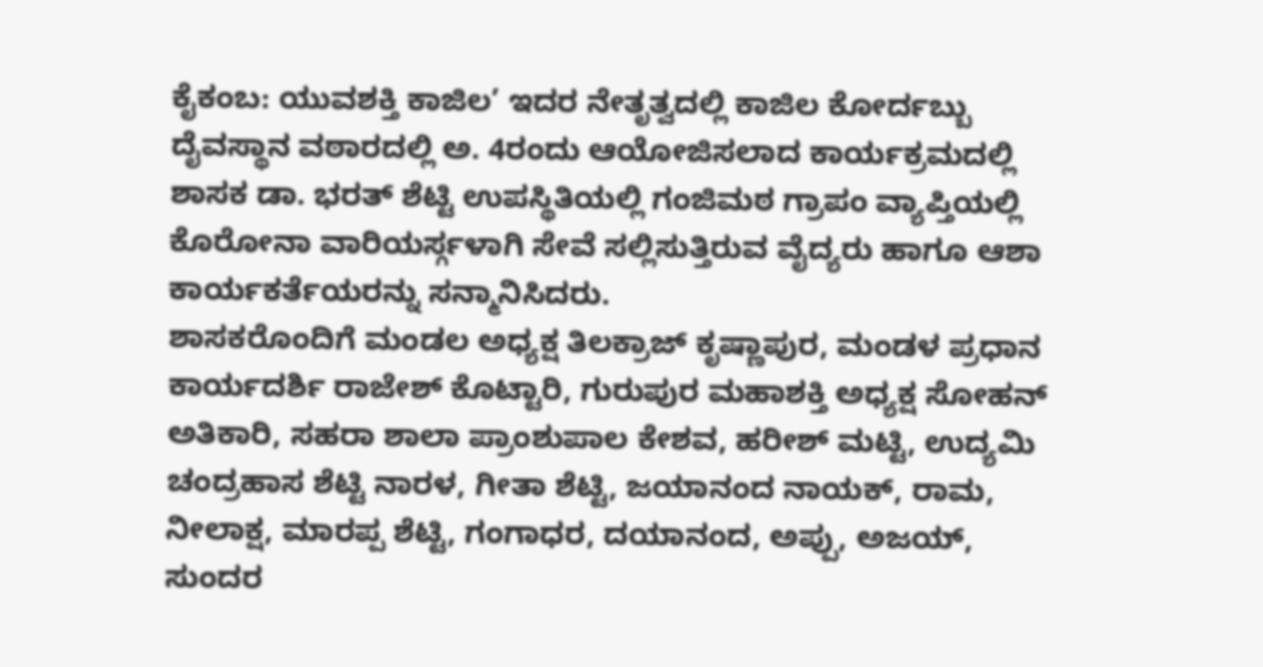ಕೈಕಂಬ: ಯುವಶಕ್ತಿ ಕಾಜಿಲ’ ಇದರ ನೇತೃತ್ವದಲ್ಲಿ ಕಾಜಿಲ ಕೋರ್ದಬ್ಬು ದೈವಸ್ಥಾನ ವಠಾರದಲ್ಲಿ ಅ. 4ರಂದು ಆಯೋಜಿಸಲಾದ ಕಾರ್ಯಕ್ರಮದಲ್ಲಿ ಶಾಸಕ ಡಾ. ಭರತ್ ಶೆಟ್ಟಿ ಉಪಸ್ಥಿತಿಯಲ್ಲಿ ಗಂಜಿಮಠ ಗ್ರಾಪಂ ವ್ಯಾಪ್ತಿಯಲ್ಲಿ ಕೊರೋನಾ ವಾರಿಯರ್ಸ್ಗಳಾಗಿ ಸೇವೆ ಸಲ್ಲಿಸುತ್ತಿರುವ ವೈದ್ಯರು ಹಾಗೂ ಆಶಾ ಕಾರ್ಯಕರ್ತೆಯರನ್ನು ಸನ್ಮಾನಿಸಿದರು.
ಶಾಸಕರೊಂದಿಗೆ ಮಂಡಲ ಅಧ್ಯಕ್ಷ ತಿಲಕ್ರಾಜ್ ಕೃಷ್ಣಾಪುರ, ಮಂಡಳ ಪ್ರಧಾನ ಕಾರ್ಯದರ್ಶಿ ರಾಜೇಶ್ ಕೊಟ್ಟಾರಿ, ಗುರುಪುರ ಮಹಾಶಕ್ತಿ ಅಧ್ಯಕ್ಷ ಸೋಹನ್ ಅತಿಕಾರಿ, ಸಹರಾ ಶಾಲಾ ಪ್ರಾಂಶುಪಾಲ ಕೇಶವ, ಹರೀಶ್ ಮಟ್ಟಿ, ಉದ್ಯಮಿ ಚಂದ್ರಹಾಸ ಶೆಟ್ಟಿ ನಾರಳ, ಗೀತಾ ಶೆಟ್ಟಿ, ಜಯಾನಂದ ನಾಯಕ್, ರಾಮ, ನೀಲಾಕ್ಷ, ಮಾರಪ್ಪ ಶೆಟ್ಟಿ, ಗಂಗಾಧರ, ದಯಾನಂದ, ಅಪ್ಪು, ಅಜಯ್, ಸುಂದರ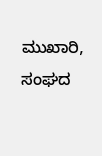ಮುಖಾರಿ, ಸಂಘದ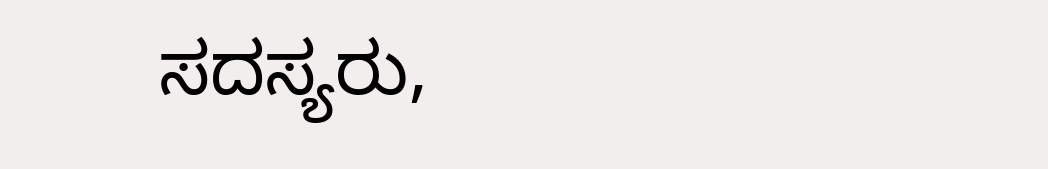ಸದಸ್ಯರು,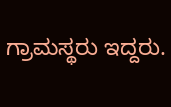ಗ್ರಾಮಸ್ಥರು ಇದ್ದರು.